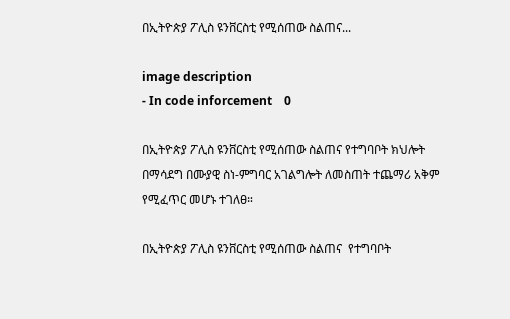በኢትዮጵያ ፖሊስ ዩንቨርስቲ የሚሰጠው ስልጠና...

image description
- In code inforcement    0

በኢትዮጵያ ፖሊስ ዩንቨርስቲ የሚሰጠው ስልጠና የተግባቦት ክህሎት በማሳደግ በሙያዊ ስነ-ምግባር አገልግሎት ለመስጠት ተጨማሪ አቅም የሚፈጥር መሆኑ ተገለፀ።

በኢትዮጵያ ፖሊስ ዩንቨርስቲ የሚሰጠው ስልጠና  የተግባቦት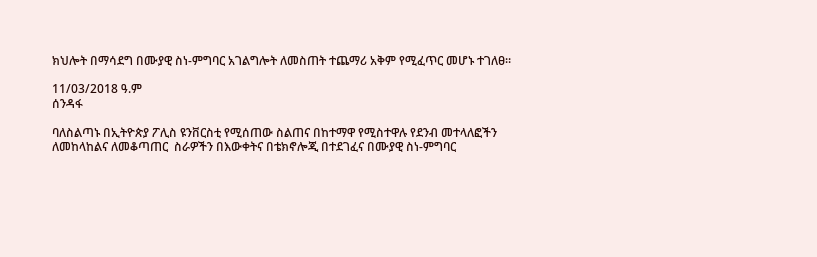ክህሎት በማሳደግ በሙያዊ ስነ-ምግባር አገልግሎት ለመስጠት ተጨማሪ አቅም የሚፈጥር መሆኑ ተገለፀ።

11/03/2018 ዓ.ም
ሰንዳፋ

ባለስልጣኑ በኢትዮጵያ ፖሊስ ዩንቨርስቲ የሚሰጠው ስልጠና በከተማዋ የሚስተዋሉ የደንብ መተላለፎችን ለመከላከልና ለመቆጣጠር  ስራዎችን በእውቀትና በቴክኖሎጂ በተደገፈና በሙያዊ ስነ-ምግባር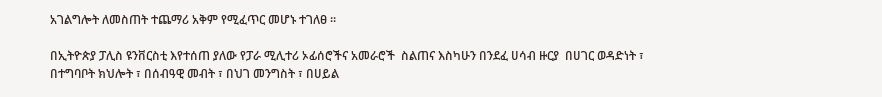አገልግሎት ለመስጠት ተጨማሪ አቅም የሚፈጥር መሆኑ ተገለፀ ።

በኢትዮጵያ ፓሊስ ዩንቨርስቲ እየተሰጠ ያለው የፓራ ሚሊተሪ ኦፊሰሮችና አመራሮች  ስልጠና እስካሁን በንደፈ ሀሳብ ዙርያ  በሀገር ወዳድነት ፣ በተግባቦት ክህሎት ፣ በሰብዓዊ መብት ፣ በህገ መንግስት ፣ በሀይል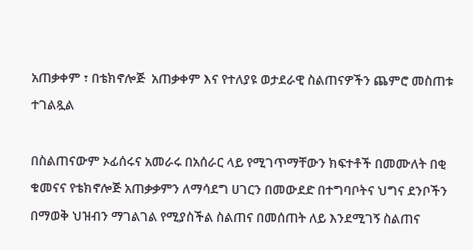አጠቃቀም ፣ በቴክኖሎጅ  አጠቃቀም እና የተለያዩ ወታደራዊ ስልጠናዎችን ጨምሮ መስጠቱ  ተገልጿል

በስልጠናውም ኦፊሰሩና አመራሩ በአሰራር ላይ የሚገጥማቸውን ክፍተቶች በመሙለት በቂ ቁመናና የቴክኖሎጅ አጠቃቃምን ለማሳደግ ሀገርን በመውደድ በተግባቦትና ህግና ደንቦችን በማወቅ ህዝብን ማገልገል የሚያስችል ስልጠና በመሰጠት ለይ እንደሚገኝ ስልጠና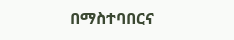በማስተባበርና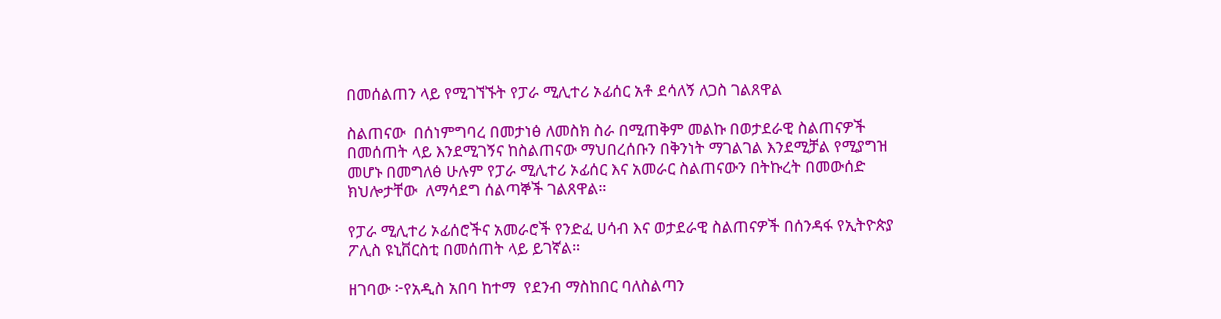በመሰልጠን ላይ የሚገኘኙት የፓራ ሚሊተሪ ኦፊሰር አቶ ደሳለኝ ለጋስ ገልጸዋል

ስልጠናው  በሰነምግባረ በመታነፅ ለመስክ ስራ በሚጠቅም መልኩ በወታደራዊ ስልጠናዎች በመሰጠት ላይ እንደሚገኝና ከስልጠናው ማህበረሰቡን በቅንነት ማገልገል እንደሚቻል የሚያግዝ መሆኑ በመግለፅ ሁሉም የፓራ ሚሊተሪ ኦፊሰር እና አመራር ስልጠናውን በትኩረት በመውሰድ ክህሎታቸው  ለማሳደግ ሰልጣኞች ገልጸዋል።

የፓራ ሚሊተሪ ኦፊሰሮችና አመራሮች የንድፈ ሀሳብ እና ወታደራዊ ስልጠናዎች በሰንዳፋ የኢትዮጵያ ፖሊስ ዩኒቨርስቲ በመሰጠት ላይ ይገኛል።

ዘገባው ፦የአዲስ አበባ ከተማ  የደንብ ማስከበር ባለስልጣን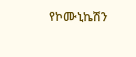የኮሙኒኬሽን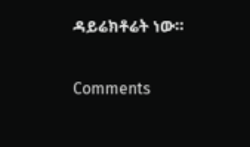ዳይሬክቶሬት ነው።


Comments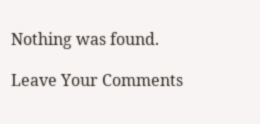Nothing was found.

Leave Your Comments